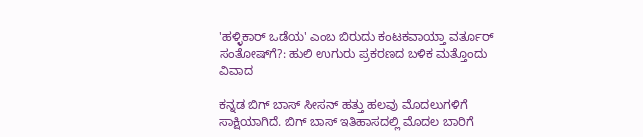'ಹಳ್ಳಿಕಾರ್ ಒಡೆಯ' ಎಂಬ ಬಿರುದು ಕಂಟಕವಾಯ್ತಾ ವರ್ತೂರ್ ಸಂತೋಷ್‌ಗೆ?: ಹುಲಿ ಉಗುರು ಪ್ರಕರಣದ ಬಳಿಕ ಮತ್ತೊಂದು ವಿವಾದ

ಕನ್ನಡ ಬಿಗ್ ಬಾಸ್ ಸೀಸನ್ ಹತ್ತು ಹಲವು ಮೊದಲುಗಳಿಗೆ ಸಾಕ್ಷಿಯಾಗಿದೆ. ಬಿಗ್ ಬಾಸ್ ಇತಿಹಾಸದಲ್ಲಿ ಮೊದಲ ಬಾರಿಗೆ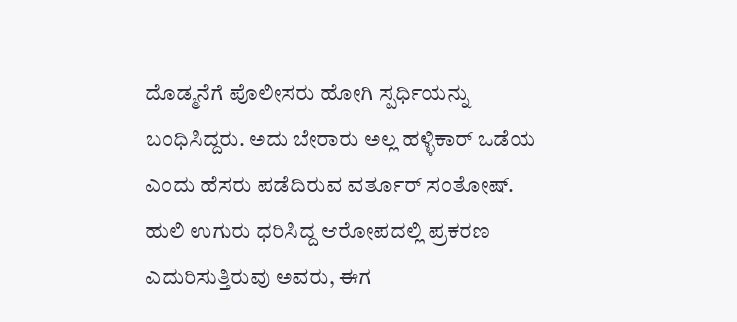ದೊಡ್ಮನೆಗೆ ಪೊಲೀಸರು ಹೋಗಿ ಸ್ಪರ್ಧಿಯನ್ನು ಬಂಧಿಸಿದ್ದರು. ಅದು ಬೇರಾರು ಅಲ್ಲ ಹಳ್ಳಿಕಾರ್ ಒಡೆಯ ಎಂದು ಹೆಸರು ಪಡೆದಿರುವ ವರ್ತೂರ್ ಸಂತೋಷ್‌. ಹುಲಿ ಉಗುರು ಧರಿಸಿದ್ದ ಆರೋಪದಲ್ಲಿ ಪ್ರಕರಣ ಎದುರಿಸುತ್ತಿರುವು ಅವರು, ಈಗ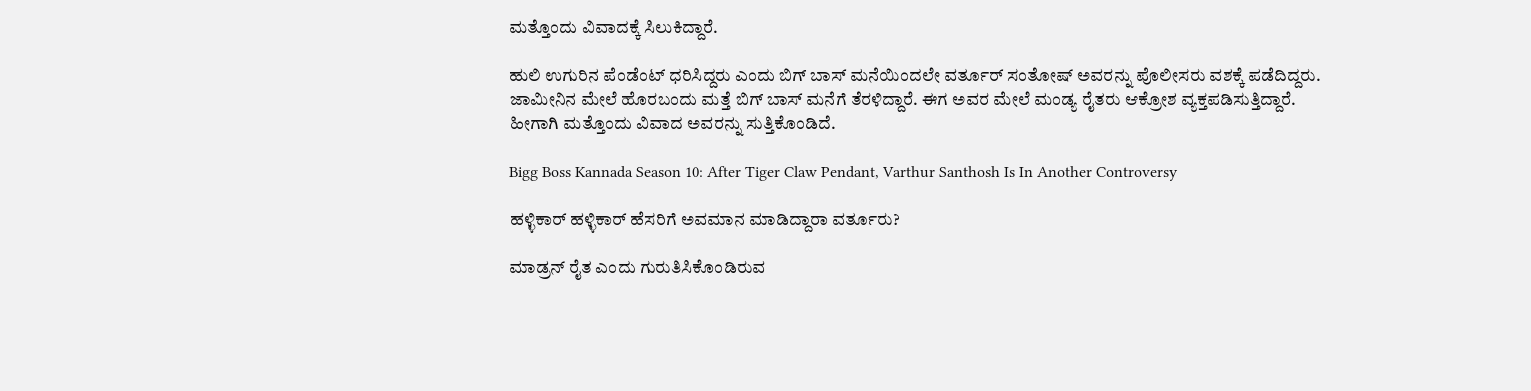ಮತ್ತೊಂದು ವಿವಾದಕ್ಕೆ ಸಿಲುಕಿದ್ದಾರೆ.

ಹುಲಿ ಉಗುರಿನ ಪೆಂಡೆಂಟ್ ಧರಿಸಿದ್ದರು ಎಂದು ಬಿಗ್ ಬಾಸ್ ಮನೆಯಿಂದಲೇ ವರ್ತೂರ್ ಸಂತೋಷ್ ಅವರನ್ನು ಪೊಲೀಸರು ವಶಕ್ಕೆ ಪಡೆದಿದ್ದರು. ಜಾಮೀನಿನ ಮೇಲೆ ಹೊರಬಂದು ಮತ್ತೆ ಬಿಗ್ ಬಾಸ್ ಮನೆಗೆ ತೆರಳಿದ್ದಾರೆ. ಈಗ ಅವರ ಮೇಲೆ ಮಂಡ್ಯ ರೈತರು ಆಕ್ರೋಶ ವ್ಯಕ್ತಪಡಿಸುತ್ತಿದ್ದಾರೆ. ಹೀಗಾಗಿ ಮತ್ತೊಂದು ವಿವಾದ ಅವರನ್ನು ಸುತ್ತಿಕೊಂಡಿದೆ.

Bigg Boss Kannada Season 10: After Tiger Claw Pendant, Varthur Santhosh Is In Another Controversy

ಹಳ್ಳಿಕಾರ್ ಹಳ್ಳಿಕಾರ್ ಹೆಸರಿಗೆ ಅವಮಾನ ಮಾಡಿದ್ದಾರಾ ವರ್ತೂರು?

ಮಾಡ್ರನ್ ರೈತ ಎಂದು ಗುರುತಿಸಿಕೊಂಡಿರುವ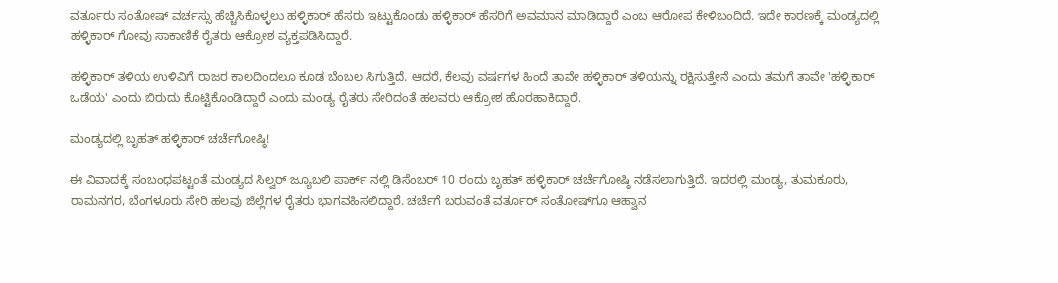ವರ್ತೂರು ಸಂತೋಷ್ ವರ್ಚಸ್ಸು ಹೆಚ್ಚಿಸಿಕೊಳ್ಳಲು ಹಳ್ಳಿಕಾರ್ ಹೆಸರು ಇಟ್ಟುಕೊಂಡು ಹಳ್ಳಿಕಾರ್ ಹೆಸರಿಗೆ ಅವಮಾನ ಮಾಡಿದ್ದಾರೆ ಎಂಬ ಆರೋಪ ಕೇಳಿಬಂದಿದೆ. ಇದೇ ಕಾರಣಕ್ಕೆ ಮಂಡ್ಯದಲ್ಲಿ ಹಳ್ಳಿಕಾರ್ ಗೋವು ಸಾಕಾಣಿಕೆ ರೈತರು ಆಕ್ರೋಶ ವ್ಯಕ್ತಪಡಿಸಿದ್ದಾರೆ.

ಹಳ್ಳಿಕಾರ್ ತಳಿಯ ಉಳಿವಿಗೆ ರಾಜರ ಕಾಲದಿಂದಲೂ ಕೂಡ ಬೆಂಬಲ ಸಿಗುತ್ತಿದೆ. ಆದರೆ, ಕೆಲವು ವರ್ಷಗಳ ಹಿಂದೆ ತಾವೇ ಹಳ್ಳಿಕಾರ್ ತಳಿಯನ್ನು ರಕ್ಷಿಸುತ್ತೇನೆ ಎಂದು ತಮಗೆ ತಾವೇ 'ಹಳ್ಳಿಕಾರ್ ಒಡೆಯ' ಎಂದು ಬಿರುದು ಕೊಟ್ಟಿಕೊಂಡಿದ್ದಾರೆ ಎಂದು ಮಂಡ್ಯ ರೈತರು ಸೇರಿದಂತೆ ಹಲವರು ಆಕ್ರೋಶ ಹೊರಹಾಕಿದ್ದಾರೆ.

ಮಂಡ್ಯದಲ್ಲಿ ಬೃಹತ್ ಹಳ್ಳಿಕಾರ್ ಚರ್ಚೆಗೋಷ್ಠಿ!

ಈ ವಿವಾದಕ್ಕೆ ಸಂಬಂಧಪಟ್ಟಂತೆ ಮಂಡ್ಯದ ಸಿಲ್ವರ್ ಜ್ಯೂಬಲಿ ಪಾರ್ಕ್ ನಲ್ಲಿ ಡಿಸೆಂಬರ್ 10 ರಂದು ಬೃಹತ್ ಹಳ್ಳಿಕಾರ್ ಚರ್ಚೆಗೋಷ್ಠಿ ನಡೆಸಲಾಗುತ್ತಿದೆ. ಇದರಲ್ಲಿ ಮಂಡ್ಯ, ತುಮಕೂರು, ರಾಮನಗರ, ಬೆಂಗಳೂರು ಸೇರಿ ಹಲವು ಜಿಲ್ಲೆಗಳ ರೈತರು ಭಾಗವಹಿಸಲಿದ್ದಾರೆ. ಚರ್ಚೆಗೆ ಬರುವಂತೆ ವರ್ತೂರ್ ಸಂತೋಷ್‌ಗೂ ಆಹ್ವಾನ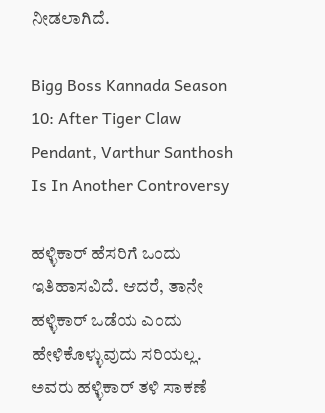ನೀಡಲಾಗಿದೆ.

Bigg Boss Kannada Season 10: After Tiger Claw Pendant, Varthur Santhosh Is In Another Controversy

ಹಳ್ಳಿಕಾರ್ ಹೆಸರಿಗೆ ಒಂದು ಇತಿಹಾಸವಿದೆ. ಆದರೆ, ತಾನೇ ಹಳ್ಳಿಕಾರ್ ಒಡೆಯ ಎಂದು ಹೇಳಿಕೊಳ್ಳುವುದು ಸರಿಯಲ್ಲ. ಅವರು ಹಳ್ಳಿಕಾರ್ ತಳಿ ಸಾಕಣೆ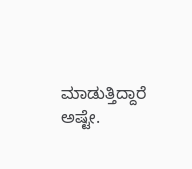ಮಾಡುತ್ತಿದ್ದಾರೆ ಅಷ್ಟೇ.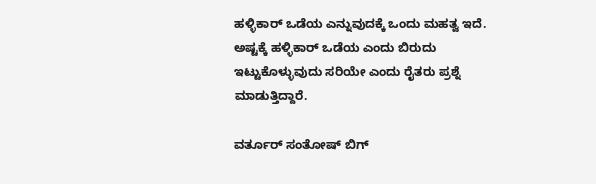ಹಳ್ಳಿಕಾರ್ ಒಡೆಯ ಎನ್ನುವುದಕ್ಕೆ ಒಂದು ಮಹತ್ವ ಇದೆ. ಅಷ್ಟಕ್ಕೆ ಹಳ್ಳಿಕಾರ್ ಒಡೆಯ ಎಂದು ಬಿರುದು ಇಟ್ಟುಕೊಳ್ಳುವುದು ಸರಿಯೇ ಎಂದು ರೈತರು ಪ್ರಶ್ನೆ ಮಾಡುತ್ತಿದ್ದಾರೆ.

ವರ್ತೂರ್ ಸಂತೋಷ್‌ ಬಿಗ್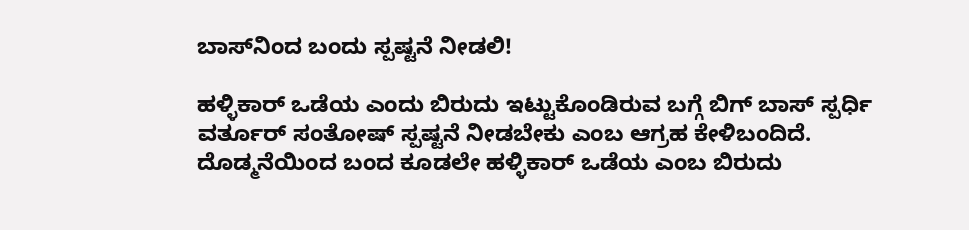ಬಾಸ್‌ನಿಂದ ಬಂದು ಸ್ಪಷ್ಟನೆ ನೀಡಲಿ!

ಹಳ್ಳಿಕಾರ್ ಒಡೆಯ ಎಂದು ಬಿರುದು ಇಟ್ಟುಕೊಂಡಿರುವ ಬಗ್ಗೆ ಬಿಗ್ ಬಾಸ್ ಸ್ಪರ್ಧಿ ವರ್ತೂರ್ ಸಂತೋಷ್ ಸ್ಪಷ್ಟನೆ ನೀಡಬೇಕು ಎಂಬ ಆಗ್ರಹ ಕೇಳಿಬಂದಿದೆ. ದೊಡ್ಮನೆಯಿಂದ ಬಂದ ಕೂಡಲೇ ಹಳ್ಳಿಕಾರ್ ಒಡೆಯ ಎಂಬ ಬಿರುದು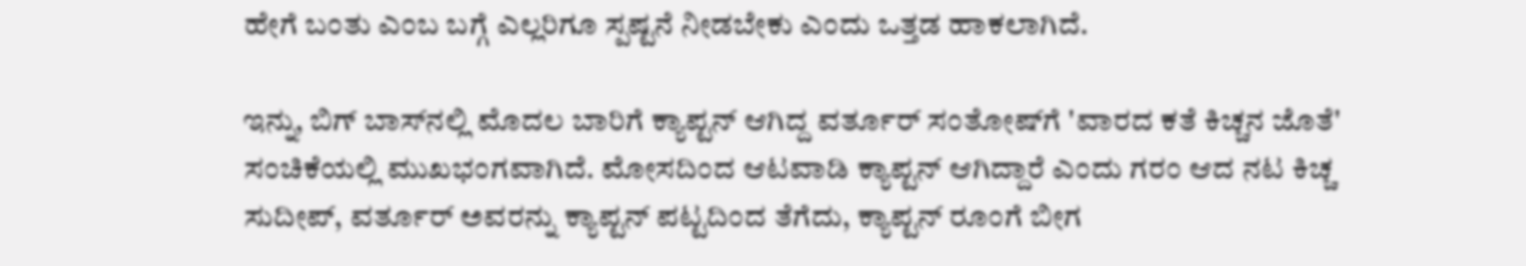ಹೇಗೆ ಬಂತು ಎಂಬ ಬಗ್ಗೆ ಎಲ್ಲರಿಗೂ ಸ್ಪಷ್ಟನೆ ನೀಡಬೇಕು ಎಂದು ಒತ್ತಡ ಹಾಕಲಾಗಿದೆ.

ಇನ್ನು, ಬಿಗ್ ಬಾಸ್‌ನಲ್ಲಿ ಮೊದಲ ಬಾರಿಗೆ ಕ್ಯಾಪ್ಟನ್ ಆಗಿದ್ದ ವರ್ತೂರ್ ಸಂತೋಷ್‌ಗೆ 'ವಾರದ ಕತೆ ಕಿಚ್ಚನ ಜೊತೆ' ಸಂಚಿಕೆಯಲ್ಲಿ ಮುಖಭಂಗವಾಗಿದೆ. ಮೋಸದಿಂದ ಆಟವಾಡಿ ಕ್ಯಾಪ್ಟನ್ ಆಗಿದ್ದಾರೆ ಎಂದು ಗರಂ ಆದ ನಟ ಕಿಚ್ಚ ಸುದೀಪ್, ವರ್ತೂರ್ ಅವರನ್ನು ಕ್ಯಾಪ್ಟನ್ ಪಟ್ಟದಿಂದ ತೆಗೆದು, ಕ್ಯಾಪ್ಟನ್ ರೂಂಗೆ ಬೀಗ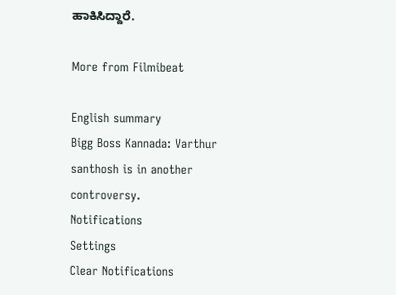ಹಾಕಿಸಿದ್ದಾರೆ.

More from Filmibeat

English summary
Bigg Boss Kannada: Varthur santhosh is in another controversy.
Notifications
Settings
Clear Notifications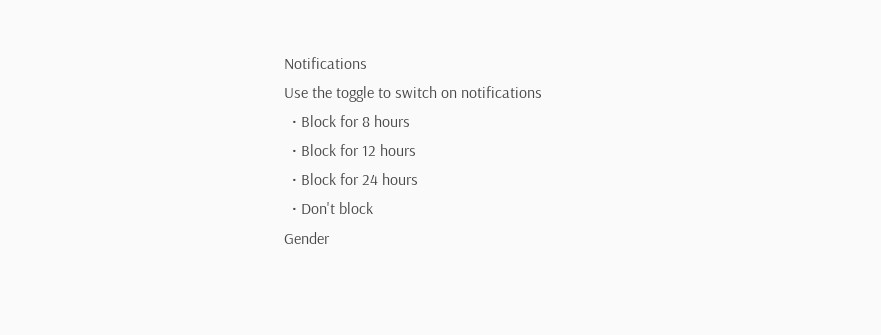Notifications
Use the toggle to switch on notifications
  • Block for 8 hours
  • Block for 12 hours
  • Block for 24 hours
  • Don't block
Gender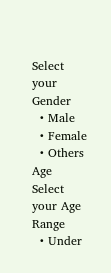Select your Gender
  • Male
  • Female
  • Others
Age
Select your Age Range
  • Under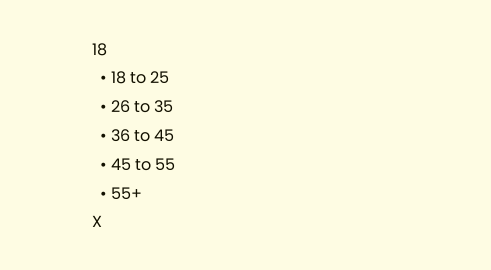18
  • 18 to 25
  • 26 to 35
  • 36 to 45
  • 45 to 55
  • 55+
X